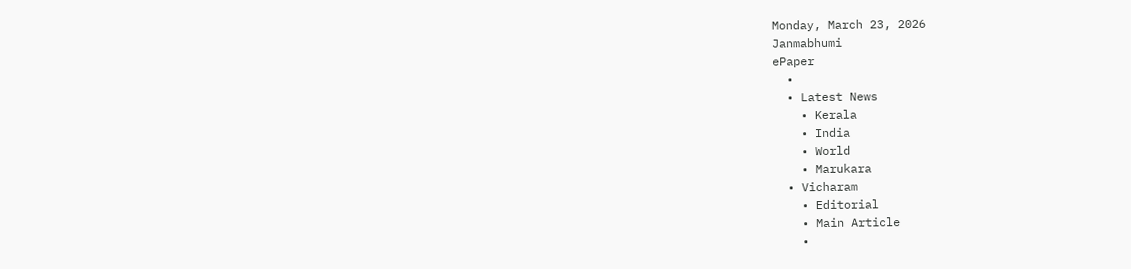Monday, March 23, 2026
Janmabhumi
ePaper
  •
  • Latest News
    • Kerala
    • India
    • World
    • Marukara
  • Vicharam
    • Editorial
    • Main Article
    •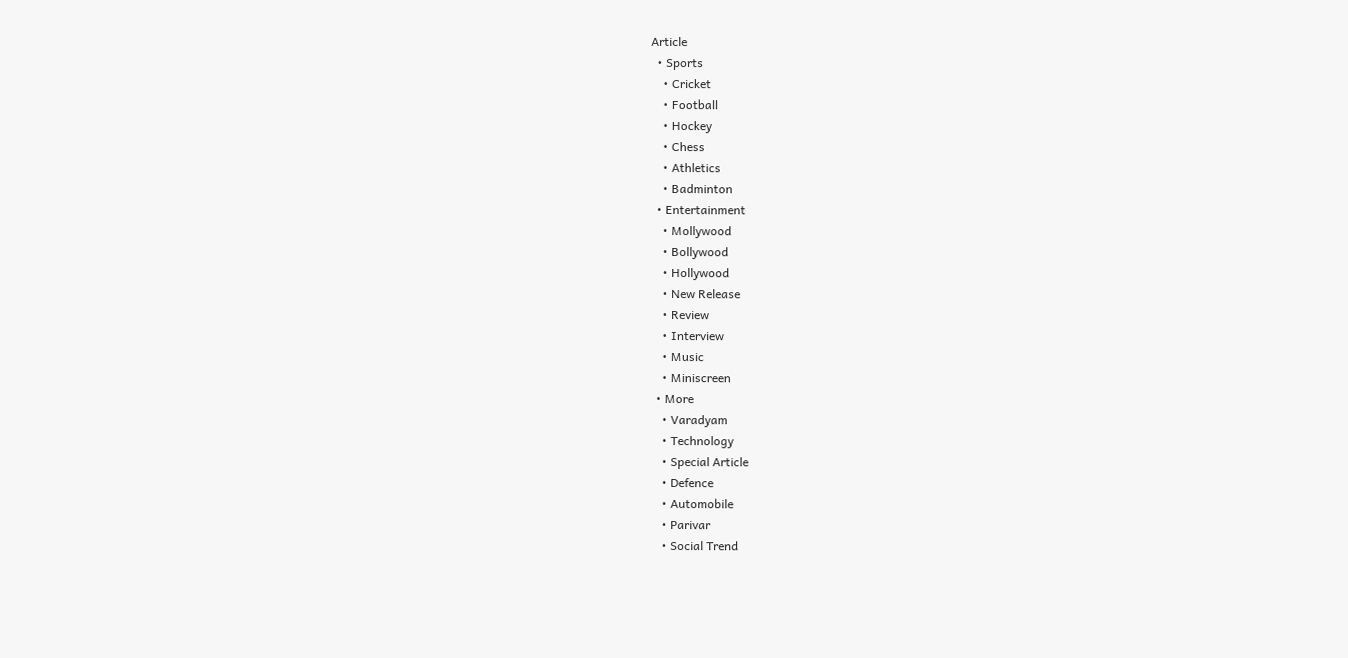Article
  • Sports
    • Cricket
    • Football
    • Hockey
    • Chess
    • Athletics
    • Badminton
  • Entertainment
    • Mollywood
    • Bollywood
    • Hollywood
    • New Release
    • Review
    • Interview
    • Music
    • Miniscreen
  • More
    • Varadyam
    • Technology
    • Special Article
    • Defence
    • Automobile
    • Parivar
    • Social Trend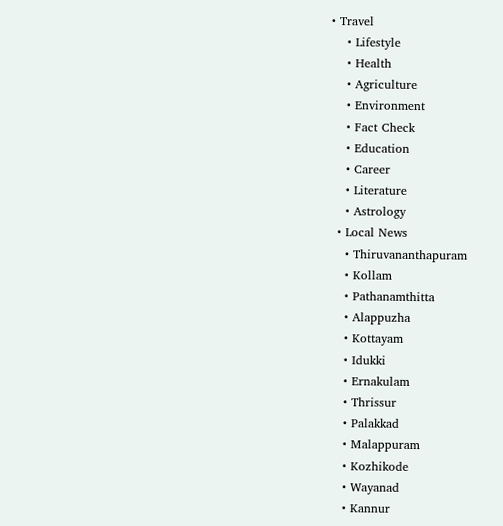• Travel
    • Lifestyle
    • Health
    • Agriculture
    • Environment
    • Fact Check
    • Education
    • Career
    • Literature
    • Astrology
  • Local News
    • Thiruvananthapuram
    • Kollam
    • Pathanamthitta
    • Alappuzha
    • Kottayam
    • Idukki
    • Ernakulam
    • Thrissur
    • Palakkad
    • Malappuram
    • Kozhikode
    • Wayanad
    • Kannur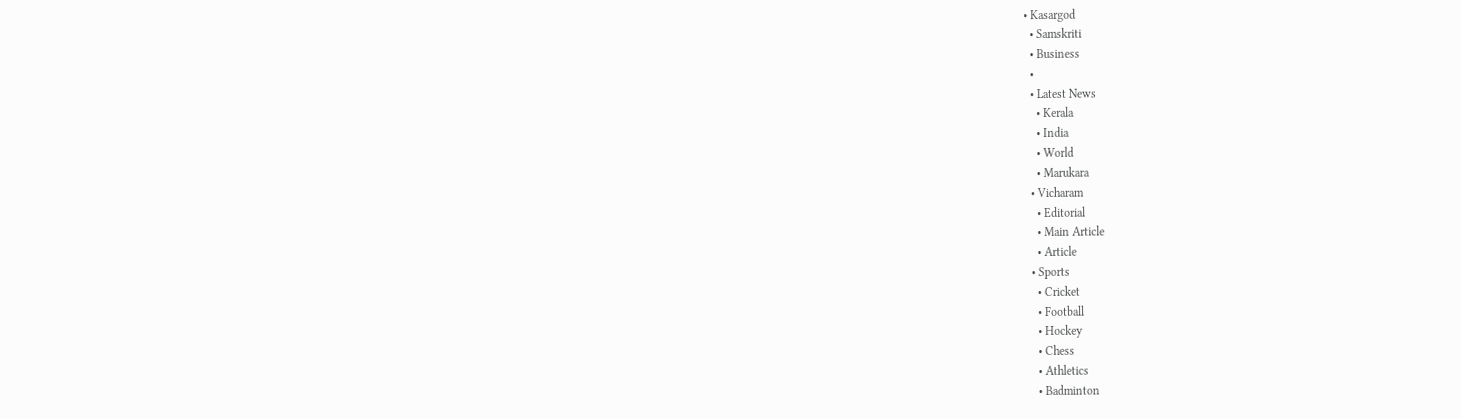• Kasargod
  • Samskriti
  • Business
  •
  • Latest News
    • Kerala
    • India
    • World
    • Marukara
  • Vicharam
    • Editorial
    • Main Article
    • Article
  • Sports
    • Cricket
    • Football
    • Hockey
    • Chess
    • Athletics
    • Badminton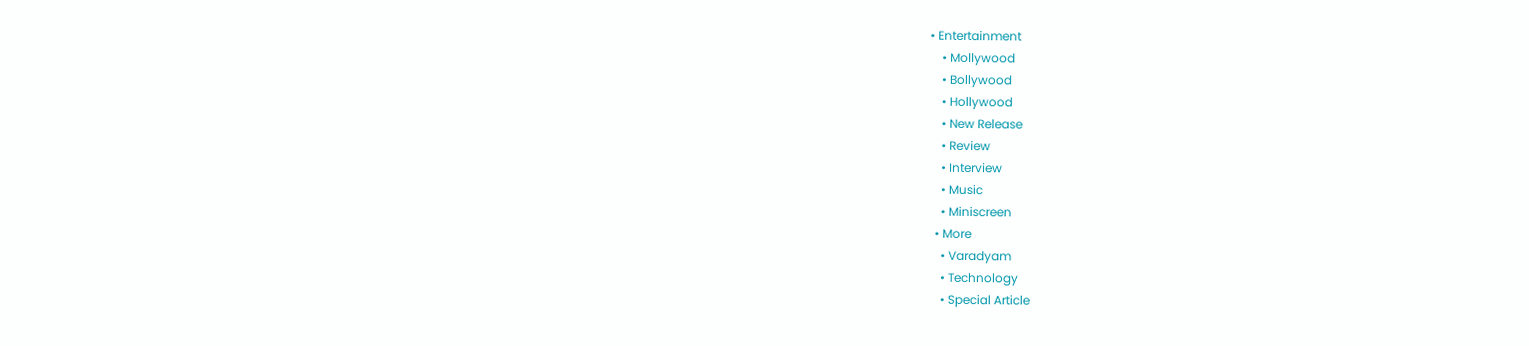• Entertainment
    • Mollywood
    • Bollywood
    • Hollywood
    • New Release
    • Review
    • Interview
    • Music
    • Miniscreen
  • More
    • Varadyam
    • Technology
    • Special Article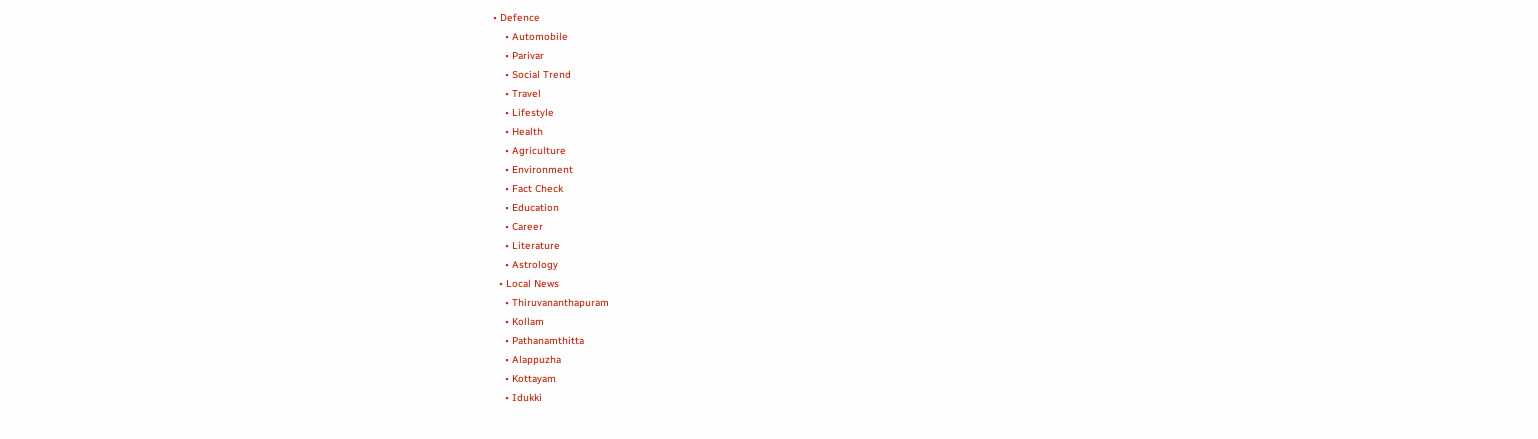• Defence
    • Automobile
    • Parivar
    • Social Trend
    • Travel
    • Lifestyle
    • Health
    • Agriculture
    • Environment
    • Fact Check
    • Education
    • Career
    • Literature
    • Astrology
  • Local News
    • Thiruvananthapuram
    • Kollam
    • Pathanamthitta
    • Alappuzha
    • Kottayam
    • Idukki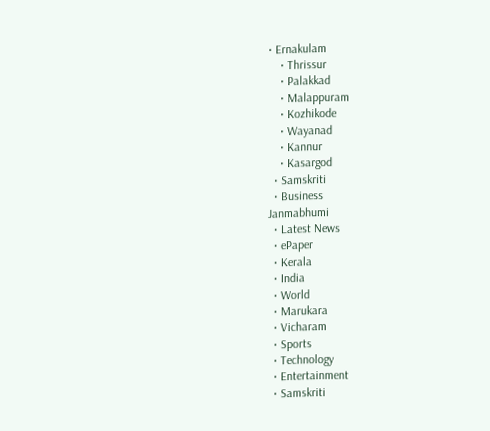• Ernakulam
    • Thrissur
    • Palakkad
    • Malappuram
    • Kozhikode
    • Wayanad
    • Kannur
    • Kasargod
  • Samskriti
  • Business
Janmabhumi
  • Latest News
  • ePaper
  • Kerala
  • India
  • World
  • Marukara
  • Vicharam
  • Sports
  • Technology
  • Entertainment
  • Samskriti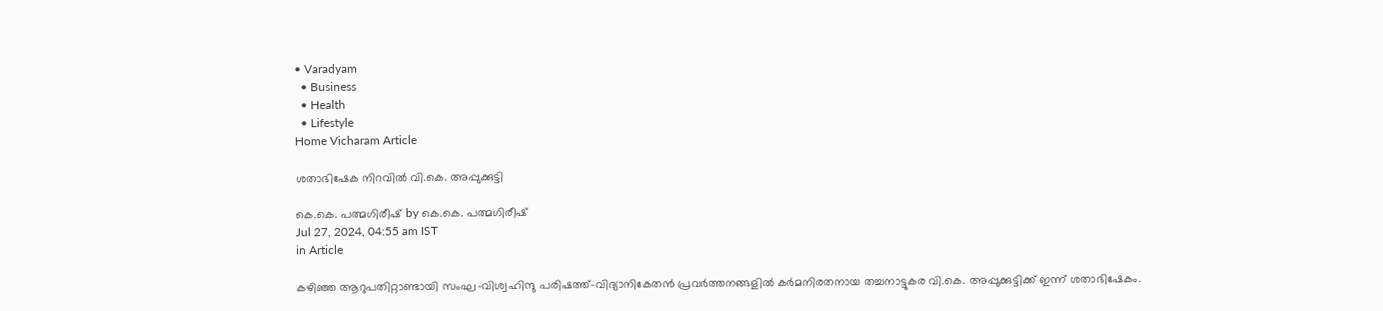• Varadyam
  • Business
  • Health
  • Lifestyle
Home Vicharam Article

ശതാഭിഷേക നിറവില്‍ വി.കെ. അപ്പുക്കുട്ടി

കെ.കെ. പത്മഗിരീഷ് by കെ.കെ. പത്മഗിരീഷ്
Jul 27, 2024, 04:55 am IST
in Article

കഴിഞ്ഞ ആറുപതിറ്റാണ്ടായി സംഘ-വിശ്വഹിന്ദു പരിഷത്ത്-വിദ്യാനികേതന്‍ പ്രവര്‍ത്തനങ്ങളില്‍ കര്‍മനിരതനായ തച്ചനാട്ടുകര വി.കെ. അപ്പുക്കുട്ടിക്ക് ഇന്ന് ശതാഭിഷേകം.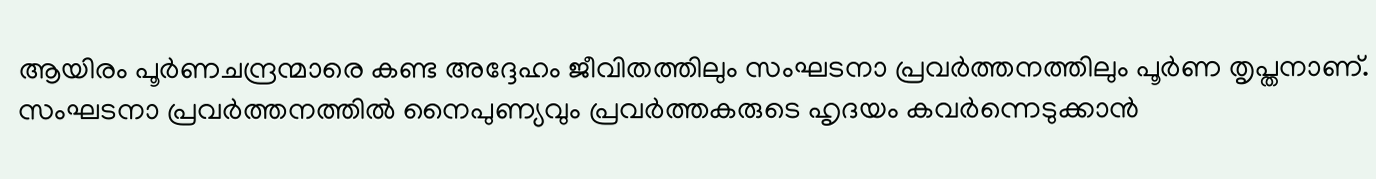ആയിരം പൂര്‍ണചന്ദ്രന്മാരെ കണ്ട അദ്ദേഹം ജീവിതത്തിലും സംഘടനാ പ്രവര്‍ത്തനത്തിലും പൂര്‍ണ തൃപ്തനാണ്. സംഘടനാ പ്രവര്‍ത്തനത്തില്‍ നൈപുണ്യവും പ്രവര്‍ത്തകരുടെ ഹൃദയം കവര്‍ന്നെടുക്കാന്‍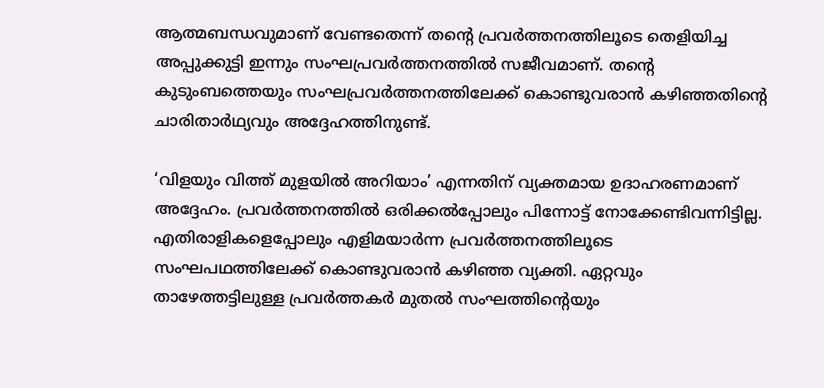ആത്മബന്ധവുമാണ് വേണ്ടതെന്ന് തന്റെ പ്രവര്‍ത്തനത്തിലൂടെ തെളിയിച്ച അപ്പുക്കുട്ടി ഇന്നും സംഘപ്രവര്‍ത്തനത്തില്‍ സജീവമാണ്. തന്റെ കുടുംബത്തെയും സംഘപ്രവര്‍ത്തനത്തിലേക്ക് കൊണ്ടുവരാന്‍ കഴിഞ്ഞതിന്റെ ചാരിതാര്‍ഥ്യവും അദ്ദേഹത്തിനുണ്ട്.

‘വിളയും വിത്ത് മുളയില്‍ അറിയാം’ എന്നതിന് വ്യക്തമായ ഉദാഹരണമാണ് അദ്ദേഹം. പ്രവര്‍ത്തനത്തില്‍ ഒരിക്കല്‍പ്പോലും പിന്നോട്ട് നോക്കേണ്ടിവന്നിട്ടില്ല. എതിരാളികളെപ്പോലും എളിമയാര്‍ന്ന പ്രവര്‍ത്തനത്തിലൂടെ സംഘപഥത്തിലേക്ക് കൊണ്ടുവരാന്‍ കഴിഞ്ഞ വ്യക്തി. ഏറ്റവും താഴേത്തട്ടിലുള്ള പ്രവര്‍ത്തകര്‍ മുതല്‍ സംഘത്തിന്റെയും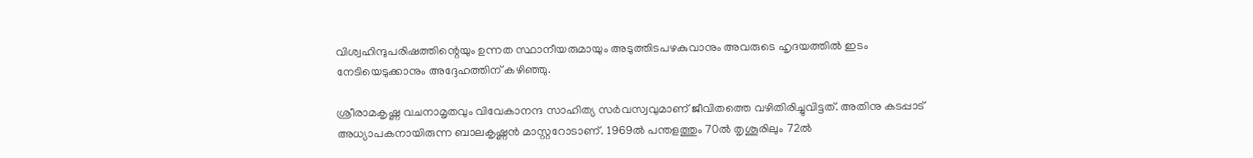വിശ്വഹിന്ദുപരിഷത്തിന്റെയും ഉന്നത സ്ഥാനീയരുമായും അടുത്തിടപഴകുവാനും അവരുടെ ഹൃദയത്തില്‍ ഇടം നേടിയെടുക്കാനും അദ്ദേഹത്തിന് കഴിഞ്ഞു.

ശ്രീരാമകൃഷ്ണ വചനാമൃതവും വിവേകാനന്ദ സാഹിത്യ സര്‍വസ്വവുമാണ് ജീവിതത്തെ വഴിതിരിച്ചുവിട്ടത്. അതിനു കടപ്പാട് അധ്യാപകനായിരുന്ന ബാലകൃഷ്ണന്‍ മാസ്റ്ററോടാണ്. 1969ല്‍ പന്തളത്തും 70ല്‍ തൃശൂരിലും 72ല്‍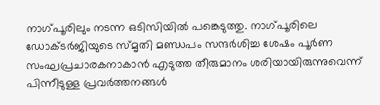നാഗ്പൂരിലും നടന്ന ഒടിസിയില്‍ പങ്കെടുത്തു. നാഗ്പൂരിലെ ഡോക്ടര്‍ജിയുടെ സ്മൃതി മണ്ഡപം സന്ദര്‍ശിച്ച ശേഷം പൂര്‍ണ സംഘപ്രചാരകനാകാന്‍ എടുത്ത തീരുമാനം ശരിയായിരുന്നുവെന്ന് പിന്നീടുള്ള പ്രവര്‍ത്തനങ്ങള്‍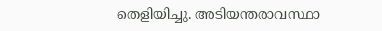തെളിയിച്ചു. അടിയന്തരാവസ്ഥാ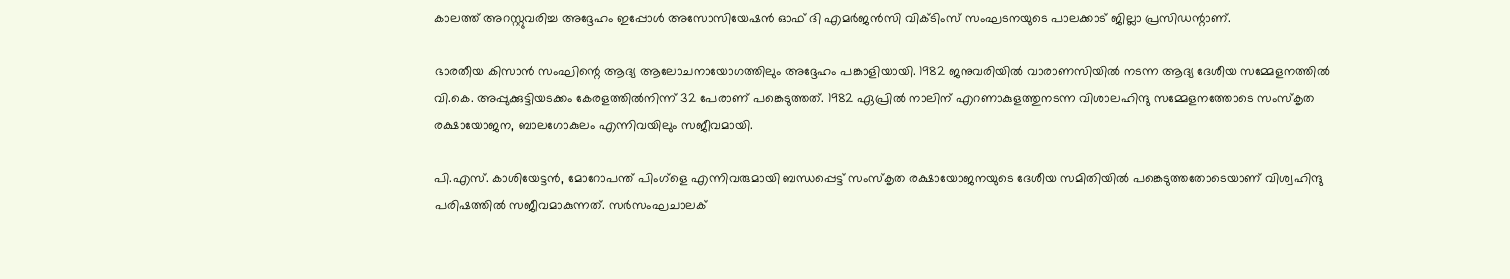കാലത്ത് അറസ്റ്റുവരിച്ച അദ്ദേഹം ഇപ്പോള്‍ അസോസിയേഷന്‍ ഓഫ് ദി എമര്‍ജന്‍സി വിക്ടിംസ് സംഘടനയുടെ പാലക്കാട് ജില്ലാ പ്രസിഡന്റാണ്.

ഭാരതീയ കിസാന്‍ സംഘിന്റെ ആദ്യ ആലോചനായോഗത്തിലും അദ്ദേഹം പങ്കാളിയായി. 1982 ജനുവരിയില്‍ വാരാണസിയില്‍ നടന്ന ആദ്യ ദേശീയ സമ്മേളനത്തില്‍ വി.കെ. അപ്പുക്കുട്ടിയടക്കം കേരളത്തില്‍നിന്ന് 32 പേരാണ് പങ്കെടുത്തത്. 1982 ഏപ്രില്‍ നാലിന് എറണാകുളത്തുനടന്ന വിശാലഹിന്ദു സമ്മേളനത്തോടെ സംസ്‌കൃത രക്ഷായോജന, ബാലഗോകുലം എന്നിവയിലും സജീവമായി.

പി.എസ്. കാശിയേട്ടന്‍, മോറോപന്ത് പിംഗ്‌ളെ എന്നിവരുമായി ബന്ധപ്പെട്ട് സംസ്‌കൃത രക്ഷായോജനയുടെ ദേശീയ സമിതിയില്‍ പങ്കെടുത്തതോടെയാണ് വിശ്വഹിന്ദു പരിഷത്തില്‍ സജീവമാകുന്നത്. സര്‍സംഘചാലക്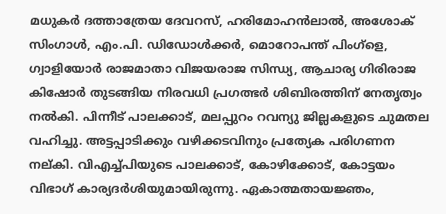മധുകര്‍ ദത്താത്രേയ ദേവറസ്, ഹരിമോഹന്‍ലാല്‍, അശോക് സിംഗാള്‍, എം.പി. ഡിഡോള്‍ക്കര്‍, മൊറോപന്ത് പിംഗ്‌ളെ, ഗ്വാളിയോര്‍ രാജമാതാ വിജയരാജ സിന്ധ്യ, ആചാര്യ ഗിരിരാജ കിഷോര്‍ തുടങ്ങിയ നിരവധി പ്രഗത്ഭര്‍ ശിബിരത്തിന് നേതൃത്വം നല്‍കി. പിന്നീട് പാലക്കാട്, മലപ്പുറം റവന്യു ജില്ലകളുടെ ചുമതല വഹിച്ചു. അട്ടപ്പാടിക്കും വഴിക്കടവിനും പ്രത്യേക പരിഗണന നല്കി. വിഎച്ച്പിയുടെ പാലക്കാട്, കോഴിക്കോട്, കോട്ടയം വിഭാഗ് കാര്യദര്‍ശിയുമായിരുന്നു. ഏകാത്മതായജ്ഞം,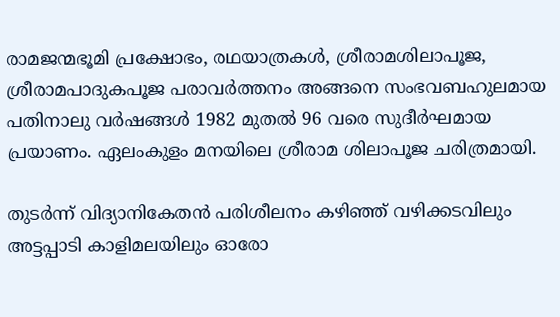രാമജന്മഭൂമി പ്രക്ഷോഭം, രഥയാത്രകള്‍, ശ്രീരാമശിലാപൂജ, ശ്രീരാമപാദുകപൂജ പരാവര്‍ത്തനം അങ്ങനെ സംഭവബഹുലമായ പതിനാലു വര്‍ഷങ്ങള്‍ 1982 മുതല്‍ 96 വരെ സുദീര്‍ഘമായ പ്രയാണം. ഏലംകുളം മനയിലെ ശ്രീരാമ ശിലാപൂജ ചരിത്രമായി.

തുടര്‍ന്ന് വിദ്യാനികേതന്‍ പരിശീലനം കഴിഞ്ഞ് വഴിക്കടവിലും അട്ടപ്പാടി കാളിമലയിലും ഓരോ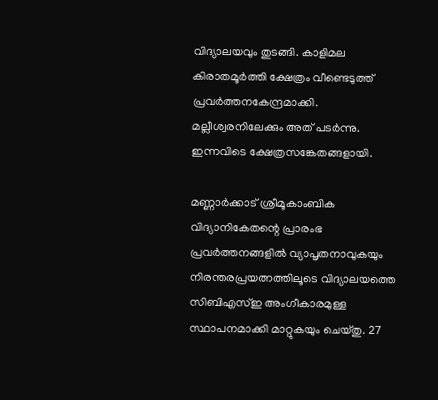വിദ്യാലയവും തുടങ്ങി. കാളിമല കിരാതമൂര്‍ത്തി ക്ഷേത്രം വീണ്ടെടുത്ത് പ്രവര്‍ത്തനകേന്ദ്രമാക്കി. മല്ലീശ്വരനിലേക്കും അത് പടര്‍ന്നു. ഇന്നവിടെ ക്ഷേത്രസങ്കേതങ്ങളായി.

മണ്ണാര്‍ക്കാട് ശ്രീമൂകാംബിക വിദ്യാനികേതന്റെ പ്രാരംഭ പ്രവര്‍ത്തനങ്ങളില്‍ വ്യാപൃതനാവുകയും നിരന്തരപ്രയത്നത്തിലൂടെ വിദ്യാലയത്തെ സിബിഎസ്ഇ അംഗീകാരമുള്ള സ്ഥാപനമാക്കി മാറ്റുകയും ചെയ്തു. 27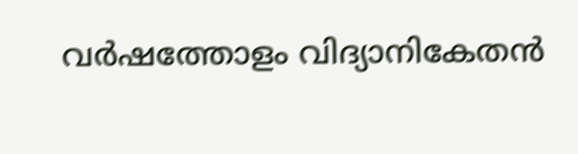വര്‍ഷത്തോളം വിദ്യാനികേതന്‍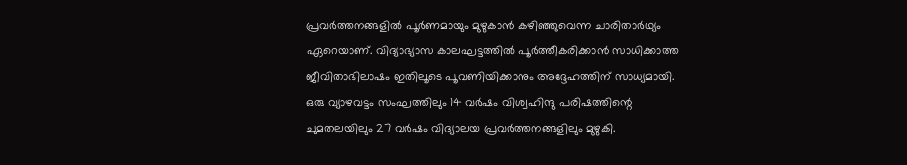പ്രവര്‍ത്തനങ്ങളില്‍ പൂര്‍ണമായും മുഴുകാന്‍ കഴിഞ്ഞുവെന്ന ചാരിതാര്‍ഥ്യം ഏറെയാണ്. വിദ്യാഭ്യാസ കാലഘട്ടത്തില്‍ പൂര്‍ത്തീകരിക്കാന്‍ സാധിക്കാത്ത ജീവിതാഭിലാഷം ഇതിലൂടെ പൂവണിയിക്കാനും അദ്ദേഹത്തിന് സാധ്യമായി. ഒരു വ്യാഴവട്ടം സംഘത്തിലും 14 വര്‍ഷം വിശ്വഹിന്ദു പരിഷത്തിന്റെ ചുമതലയിലും 27 വര്‍ഷം വിദ്യാലയ പ്രവര്‍ത്തനങ്ങളിലും മുഴുകി.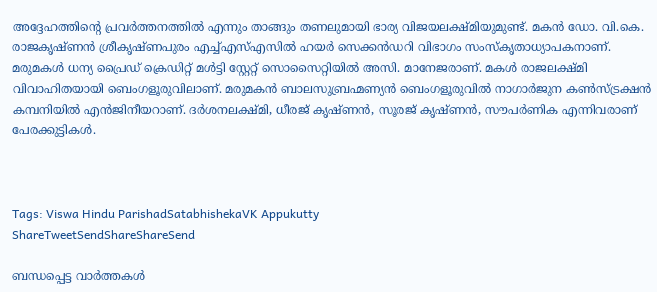അദ്ദേഹത്തിന്റെ പ്രവര്‍ത്തനത്തില്‍ എന്നും താങ്ങും തണലുമായി ഭാര്യ വിജയലക്ഷ്മിയുമുണ്ട്. മകന്‍ ഡോ. വി.കെ. രാജകൃഷ്ണന്‍ ശ്രീകൃഷ്ണപുരം എച്ച്എസ്എസില്‍ ഹയര്‍ സെക്കന്‍ഡറി വിഭാഗം സംസ്‌കൃതാധ്യാപകനാണ്. മരുമകള്‍ ധന്യ പ്രൈഡ് ക്രെഡിറ്റ് മള്‍ട്ടി സ്റ്റേറ്റ് സൊസൈറ്റിയില്‍ അസി. മാനേജരാണ്. മകള്‍ രാജലക്ഷ്മി വിവാഹിതയായി ബെംഗളൂരുവിലാണ്. മരുമകന്‍ ബാലസുബ്രഹ്മണ്യന്‍ ബെംഗളൂരുവില്‍ നാഗാര്‍ജുന കണ്‍സ്ട്രക്ഷന്‍ കമ്പനിയില്‍ എന്‍ജിനീയറാണ്. ദര്‍ശനലക്ഷ്മി, ധീരജ് കൃഷ്ണന്‍, സൂരജ് കൃഷ്ണന്‍, സൗപര്‍ണിക എന്നിവരാണ് പേരക്കുട്ടികള്‍.



Tags: Viswa Hindu ParishadSatabhishekaVK Appukutty
ShareTweetSendShareShareSend

ബന്ധപ്പെട്ട വാര്‍ത്തകള്‍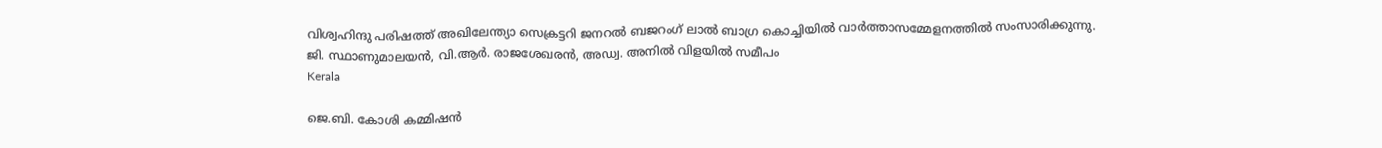വിശ്വഹിന്ദു പരിഷത്ത് അഖിലേന്ത്യാ സെക്രട്ടറി ജനറല്‍ ബജറംഗ് ലാല്‍ ബാഗ്ര കൊച്ചിയില്‍ വാര്‍ത്താസമ്മേളനത്തില്‍ സംസാരിക്കുന്നു. ജി. സ്ഥാണുമാലയന്‍, വി.ആര്‍. രാജശേഖരന്‍, അഡ്വ. അനില്‍ വിളയില്‍ സമീപം
Kerala

ജെ.ബി. കോശി കമ്മിഷന്‍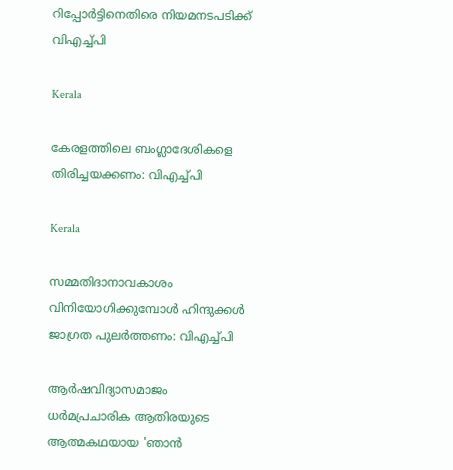റിപ്പോര്‍ട്ടിനെതിരെ നിയമനടപടിക്ക് വിഎച്ച്പി

Kerala

കേരളത്തിലെ ബംഗ്ലാദേശികളെ തിരിച്ചയക്കണം: വിഎച്ച്പി

Kerala

സമ്മതിദാനാവകാശം വിനിയോഗിക്കുമ്പോള്‍ ഹിന്ദുക്കള്‍ ജാഗ്രത പുലര്‍ത്തണം: വിഎച്ച്പി

ആര്‍ഷവിദ്യാസമാജം ധര്‍മപ്രചാരിക ആതിരയുടെ ആത്മകഥയായ 'ഞാന്‍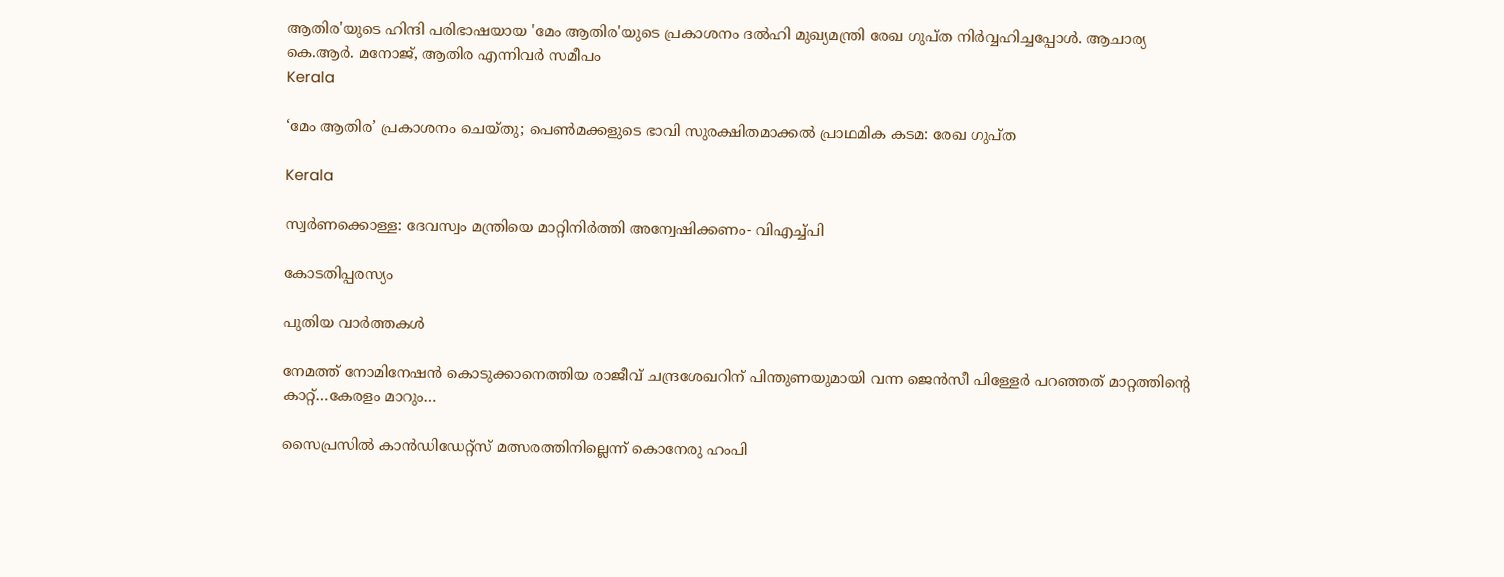ആതിര'യുടെ ഹിന്ദി പരിഭാഷയായ 'മേം ആതിര'യുടെ പ്രകാശനം ദല്‍ഹി മുഖ്യമന്ത്രി രേഖ ഗുപ്ത നിര്‍വ്വഹിച്ചപ്പോള്‍. ആചാര്യ കെ.ആര്‍. മനോജ്, ആതിര എന്നിവര്‍ സമീപം
Kerala

‘മേം ആതിര’ പ്രകാശനം ചെയ്തു; പെണ്‍മക്കളുടെ ഭാവി സുരക്ഷിതമാക്കല്‍ പ്രാഥമിക കടമ: രേഖ ഗുപ്ത

Kerala

സ്വര്‍ണക്കൊള്ള: ദേവസ്വം മന്ത്രിയെ മാറ്റിനിര്‍ത്തി അന്വേഷിക്കണം- വിഎച്ച്പി

കോടതിപ്പരസ്യം

പുതിയ വാര്‍ത്തകള്‍

നേമത്ത് നോമിനേഷന്‍ കൊടുക്കാനെത്തിയ രാജീവ് ചന്ദ്രശേഖറിന് പിന്തുണയുമായി വന്ന ജെന്‍സീ പിള്ളേര്‍ പറഞ്ഞത് മാറ്റത്തിന്റെ കാറ്റ്…കേരളം മാറും…

സൈപ്രസില്‍ കാന്‍ഡിഡേറ്റ്സ് മത്സരത്തിനില്ലെന്ന് കൊനേരു ഹംപി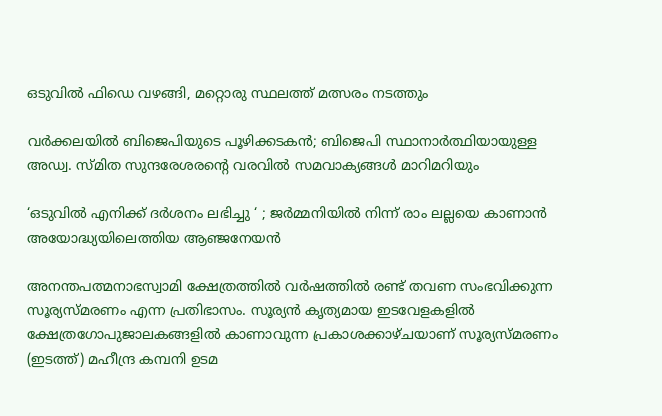ഒടുവില്‍ ഫിഡെ വഴങ്ങി, മറ്റൊരു സ്ഥലത്ത് മത്സരം നടത്തും

വർക്കലയില്‍ ബിജെപിയുടെ പൂഴിക്കടകന്‍; ബിജെപി സ്ഥാനാർത്ഥിയായുള്ള അഡ്വ. സ്മിത സുന്ദരേശരന്റെ വരവില്‍ സമവാക്യങ്ങള്‍ മാറിമറിയും

‘ഒടുവിൽ എനിക്ക് ദർശനം ലഭിച്ചു ‘ ; ജർമ്മനിയിൽ നിന്ന് രാം ലല്ലയെ കാണാൻ അയോദ്ധ്യയിലെത്തിയ ആഞ്ജനേയൻ

അനന്തപത്മനാഭസ്വാമി ക്ഷേത്രത്തില്‍ വര്‍ഷത്തില്‍ രണ്ട് തവണ സംഭവിക്കുന്ന സൂര്യസ്മരണം എന്ന പ്രതിഭാസം. സൂര്യന്‍ കൃത്യമായ ഇടവേളകളില്‍ ക്ഷേത്രഗോപുജാലകങ്ങളില്‍ കാണാവുന്ന പ്രകാശക്കാഴ്ചയാണ് സൂര്യസ്മരണം (ഇടത്ത്) മഹീന്ദ്ര കമ്പനി ഉടമ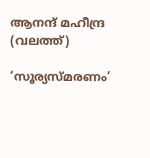ആനന്ദ് മഹീന്ദ്ര (വലത്ത്)

‘സൂര്യസ്മരണം’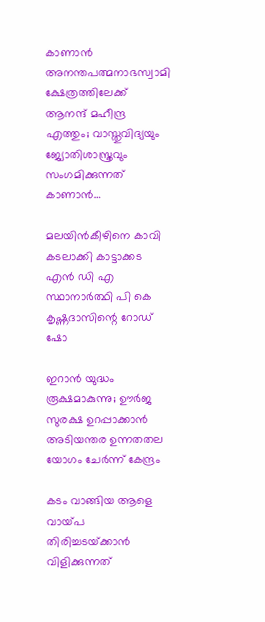കാണാന്‍ അനന്തപത്മനാഭസ്വാമി ക്ഷേത്രത്തിലേക്ക് ആനന്ദ് മഹീന്ദ്ര എത്തും; വാസ്തുവിദ്യയും ജ്യോതിശാസ്ത്രവും സംഗമിക്കുന്നത് കാണാന്‍…

മലയിന്‍കീഴിനെ കാവി കടലാക്കി കാട്ടാക്കട എന്‍ ഡി എ സ്ഥാനാര്‍ത്ഥി പി കെ കൃഷ്ണദാസിന്റെ റോഡ് ഷോ

ഇറാന്‍ യുദ്ധം രൂക്ഷമാകുന്നു; ഊർജ സുരക്ഷ ഉറപ്പാക്കാൻ അടിയന്തര ഉന്നതതല യോഗം ചേർന്ന് കേന്ദ്രം

കടം വാങ്ങിയ ആളെ വായ്‌പ തിരിച്ചടയ്‌ക്കാൻ വിളിക്കുന്നത്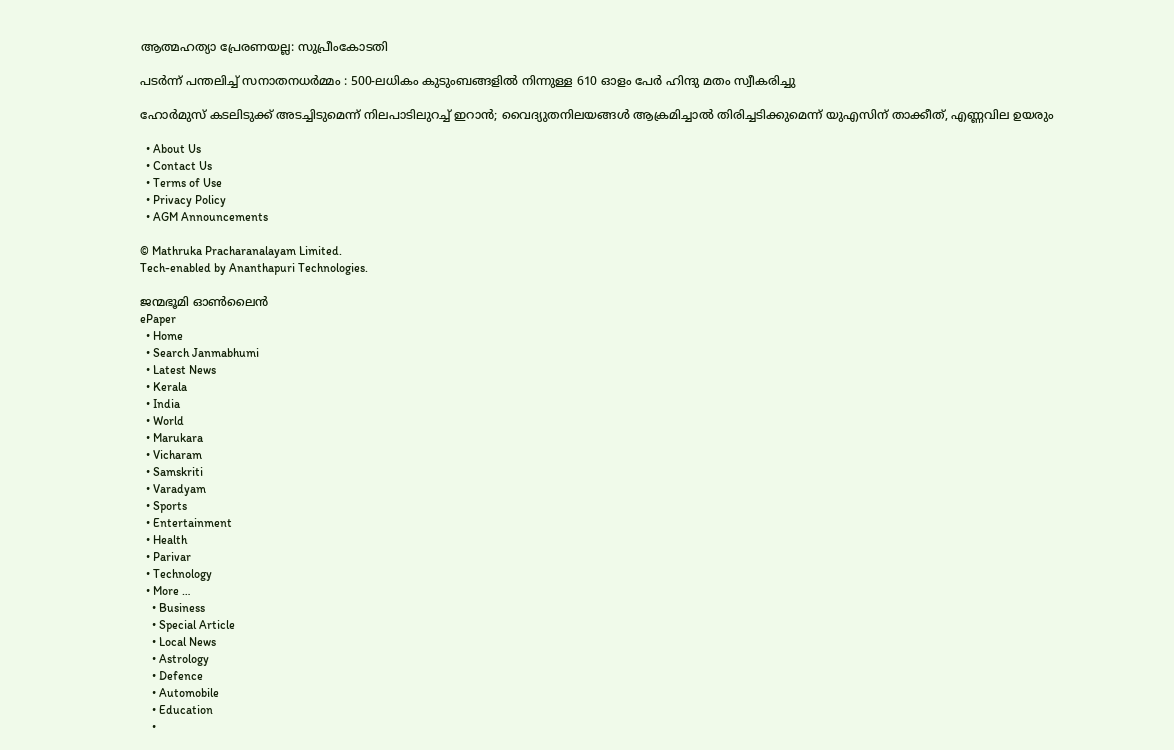ആത്മഹത്യാ പ്രേരണയല്ല: സുപ്രീംകോടതി

പടർന്ന് പന്തലിച്ച് സനാതനധർമ്മം : 500-ലധികം കുടുംബങ്ങളിൽ നിന്നുള്ള 610 ഓളം പേർ ഹിന്ദു മതം സ്വീകരിച്ചു

ഹോര്‍മുസ് കടലിടുക്ക് അടച്ചിടുമെന്ന് നിലപാടിലുറച്ച് ഇറാന്‍; വൈദ്യുതനിലയങ്ങള്‍ ആക്രമിച്ചാല്‍ തിരിച്ചടിക്കുമെന്ന് യുഎസിന് താക്കീത്, എണ്ണവില ഉയരും

  • About Us
  • Contact Us
  • Terms of Use
  • Privacy Policy
  • AGM Announcements

© Mathruka Pracharanalayam Limited.
Tech-enabled by Ananthapuri Technologies.

ജന്മഭൂമി ഓണ്‍ലൈന്‍
ePaper
  • Home
  • Search Janmabhumi
  • Latest News
  • Kerala
  • India
  • World
  • Marukara
  • Vicharam
  • Samskriti
  • Varadyam
  • Sports
  • Entertainment
  • Health
  • Parivar
  • Technology
  • More …
    • Business
    • Special Article
    • Local News
    • Astrology
    • Defence
    • Automobile
    • Education
    •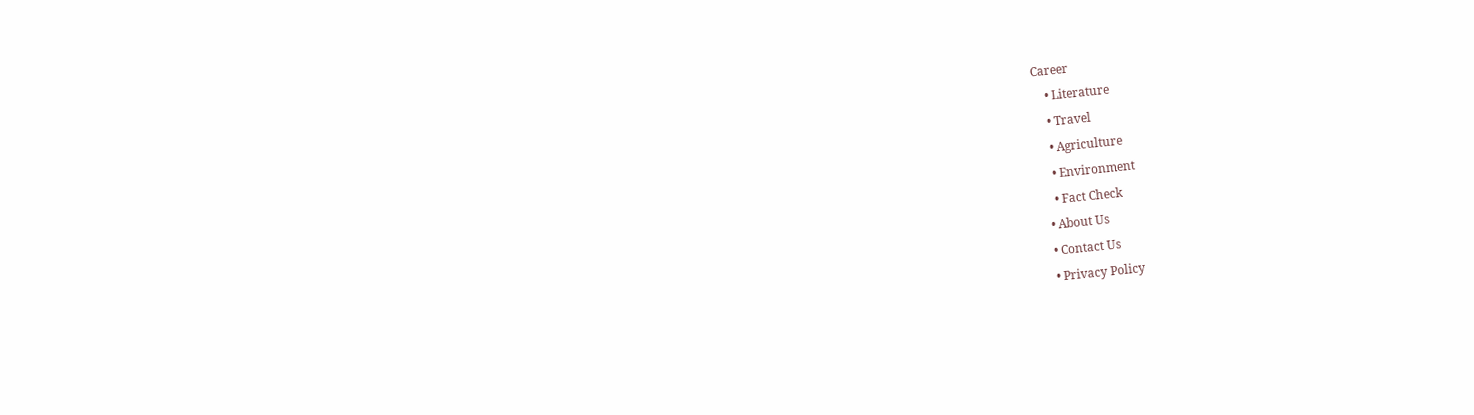Career
    • Literature
    • Travel
    • Agriculture
    • Environment
    • Fact Check
  • About Us
  • Contact Us
  • Privacy Policy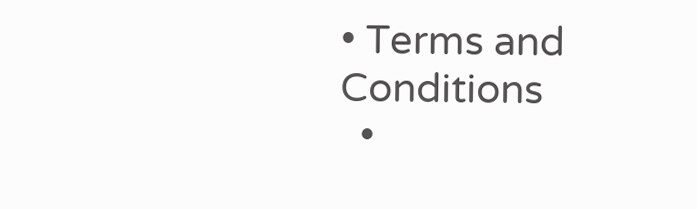• Terms and Conditions
  •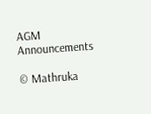AGM Announcements

© Mathruka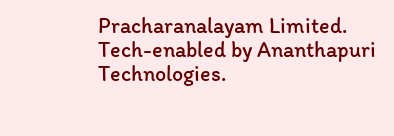Pracharanalayam Limited.
Tech-enabled by Ananthapuri Technologies.